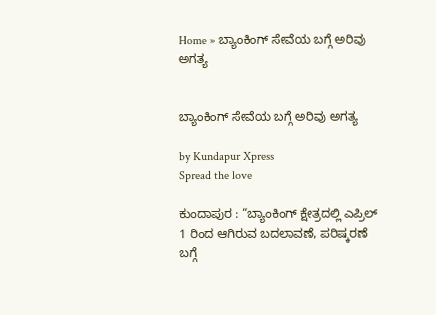Home » ಬ್ಯಾಂಕಿಂಗ್ ಸೇವೆಯ ಬಗ್ಗೆ ಅರಿವು ಅಗತ್ಯ


ಬ್ಯಾಂಕಿಂಗ್ ಸೇವೆಯ ಬಗ್ಗೆ ಅರಿವು ಅಗತ್ಯ

by Kundapur Xpress
Spread the love

ಕುಂದಾಪುರ : “ಬ್ಯಾಂಕಿಂಗ್ ಕ್ಷೇತ್ರದಲ್ಲಿ ಎಪ್ರಿಲ್ 1 ರಿಂದ ಆಗಿರುವ ಬದಲಾವಣೆ, ಪರಿಷ್ಕರಣೆ ಬಗ್ಗೆ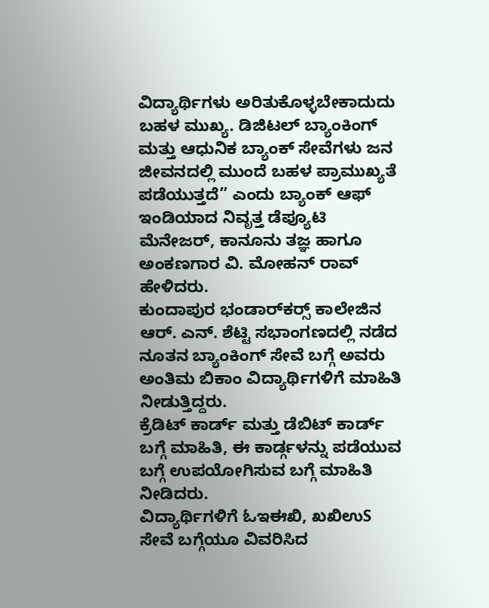ವಿದ್ಯಾರ್ಥಿಗಳು ಅರಿತುಕೊಳ್ಳಬೇಕಾದುದು ಬಹಳ ಮುಖ್ಯ. ಡಿಜಿಟಲ್ ಬ್ಯಾಂಕಿಂಗ್ ಮತ್ತು ಆಧುನಿಕ ಬ್ಯಾಂಕ್ ಸೇವೆಗಳು ಜನ ಜೀವನದಲ್ಲಿ ಮುಂದೆ ಬಹಳ ಪ್ರಾಮುಖ್ಯತೆ ಪಡೆಯುತ್ತದೆ” ಎಂದು ಬ್ಯಾಂಕ್ ಆಫ್ ಇಂಡಿಯಾದ ನಿವೃತ್ತ ಡೆಪ್ಯೂಟಿ ಮೆನೇಜರ್, ಕಾನೂನು ತಜ್ಞ ಹಾಗೂ ಅಂಕಣಗಾರ ವಿ. ಮೋಹನ್ ರಾವ್ ಹೇಳಿದರು.
ಕುಂದಾಪುರ ಭಂಡಾರ್‌ಕರ‍್ಸ್ ಕಾಲೇಜಿನ ಆರ್. ಎನ್. ಶೆಟ್ಟಿ ಸಭಾಂಗಣದಲ್ಲಿ ನಡೆದ ನೂತನ ಬ್ಯಾಂಕಿಂಗ್ ಸೇವೆ ಬಗ್ಗೆ ಅವರು ಅಂತಿಮ ಬಿಕಾಂ ವಿದ್ಯಾರ್ಥಿಗಳಿಗೆ ಮಾಹಿತಿ ನೀಡುತ್ತಿದ್ದರು.
ಕ್ರೆಡಿಟ್ ಕಾರ್ಡ್ ಮತ್ತು ಡೆಬಿಟ್ ಕಾರ್ಡ್ ಬಗ್ಗೆ ಮಾಹಿತಿ, ಈ ಕಾರ್ಡ್ಗಳನ್ನು ಪಡೆಯುವ ಬಗ್ಗೆ ಉಪಯೋಗಿಸುವ ಬಗ್ಗೆ ಮಾಹಿತಿ ನೀಡಿದರು.
ವಿದ್ಯಾರ್ಥಿಗಳಿಗೆ ಓಇಈಖಿ, ಖಖಿಉS ಸೇವೆ ಬಗ್ಗೆಯೂ ವಿವರಿಸಿದ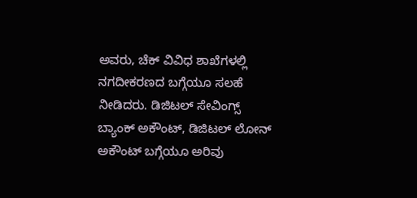ಅವರು, ಚೆಕ್ ವಿವಿಧ ಶಾಖೆಗಳಲ್ಲಿ ನಗದೀಕರಣದ ಬಗ್ಗೆಯೂ ಸಲಹೆ ನೀಡಿದರು. ಡಿಜಿಟಲ್ ಸೇವಿಂಗ್ಸ್ ಬ್ಯಾಂಕ್ ಅಕೌಂಟ್, ಡಿಜಿಟಲ್ ಲೋನ್ ಅಕೌಂಟ್ ಬಗ್ಗೆಯೂ ಅರಿವು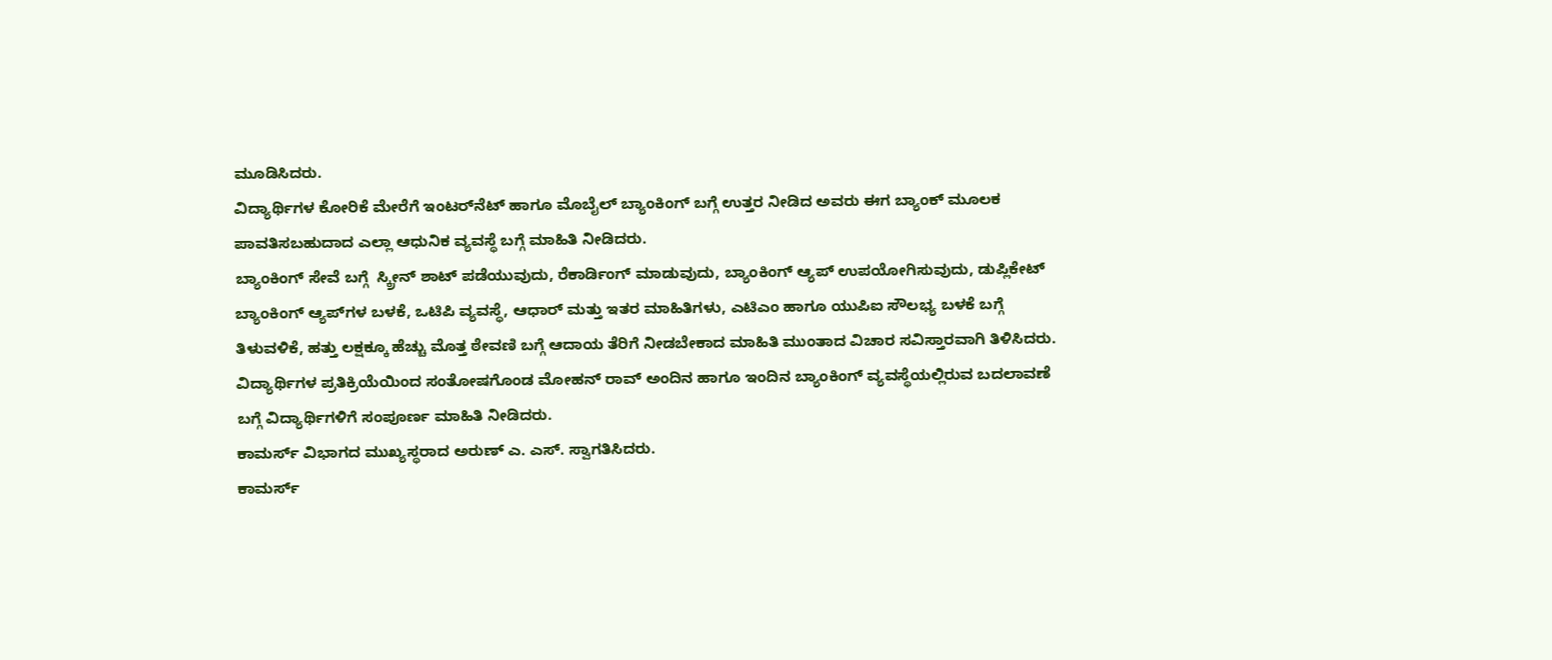ಮೂಡಿಸಿದರು.
ವಿದ್ಯಾರ್ಥಿಗಳ ಕೋರಿಕೆ ಮೇರೆಗೆ ಇಂಟರ್‌ನೆಟ್ ಹಾಗೂ ಮೊಬೈಲ್ ಬ್ಯಾಂಕಿಂಗ್ ಬಗ್ಗೆ ಉತ್ತರ ನೀಡಿದ ಅವರು ಈಗ ಬ್ಯಾಂಕ್ ಮೂಲಕ ಪಾವತಿಸಬಹುದಾದ ಎಲ್ಲಾ ಆಧುನಿಕ ವ್ಯವಸ್ಥೆ ಬಗ್ಗೆ ಮಾಹಿತಿ ನೀಡಿದರು.
ಬ್ಯಾಂಕಿಂಗ್ ಸೇವೆ ಬಗ್ಗೆ  ಸ್ಕ್ರೀನ್ ಶಾಟ್ ಪಡೆಯುವುದು, ರೆಕಾರ್ಡಿಂಗ್ ಮಾಡುವುದು, ಬ್ಯಾಂಕಿಂಗ್ ಆ್ಯಪ್ ಉಪಯೋಗಿಸುವುದು, ಡುಪ್ಲಿಕೇಟ್ ಬ್ಯಾಂಕಿಂಗ್ ಆ್ಯಪ್‌ಗಳ ಬಳಕೆ, ಒಟಿಪಿ ವ್ಯವಸ್ಥೆ, ಆಧಾರ್ ಮತ್ತು ಇತರ ಮಾಹಿತಿಗಳು, ಎಟಿಎಂ ಹಾಗೂ ಯುಪಿಐ ಸೌಲಭ್ಯ ಬಳಕೆ ಬಗ್ಗೆ ತಿಳುವಳಿಕೆ, ಹತ್ತು ಲಕ್ಷಕ್ಕೂ ಹೆಚ್ಚು ಮೊತ್ತ ಠೇವಣಿ ಬಗ್ಗೆ ಆದಾಯ ತೆರಿಗೆ ನೀಡಬೇಕಾದ ಮಾಹಿತಿ ಮುಂತಾದ ವಿಚಾರ ಸವಿಸ್ತಾರವಾಗಿ ತಿಳಿಸಿದರು.
ವಿದ್ಯಾರ್ಥಿಗಳ ಪ್ರತಿಕ್ರಿಯೆಯಿಂದ ಸಂತೋಷಗೊಂಡ ಮೋಹನ್ ರಾವ್ ಅಂದಿನ ಹಾಗೂ ಇಂದಿನ ಬ್ಯಾಂಕಿಂಗ್ ವ್ಯವಸ್ಥೆಯಲ್ಲಿರುವ ಬದಲಾವಣೆ ಬಗ್ಗೆ ವಿದ್ಯಾರ್ಥಿಗಳಿಗೆ ಸಂಪೂರ್ಣ ಮಾಹಿತಿ ನೀಡಿದರು.
ಕಾಮರ್ಸ್ ವಿಭಾಗದ ಮುಖ್ಯಸ್ಥರಾದ ಅರುಣ್ ಎ. ಎಸ್. ಸ್ವಾಗತಿಸಿದರು.
ಕಾಮರ್ಸ್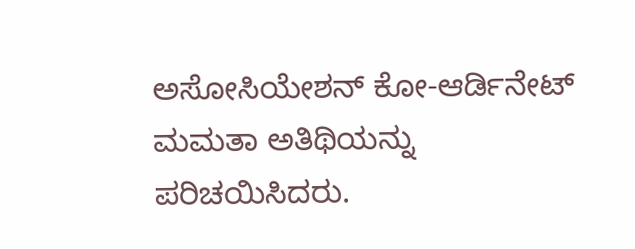ಅಸೋಸಿಯೇಶನ್ ಕೋ-ಆರ್ಡಿನೇಟ್ ಮಮತಾ ಅತಿಥಿಯನ್ನು ಪರಿಚಯಿಸಿದರು.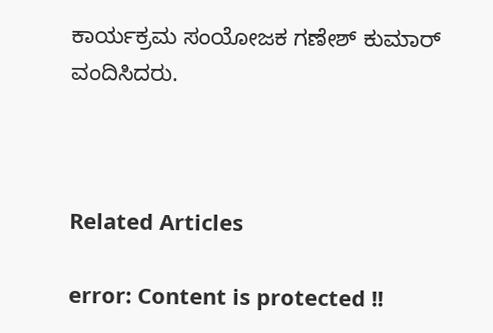ಕಾರ್ಯಕ್ರಮ ಸಂಯೋಜಕ ಗಣೇಶ್ ಕುಮಾರ್ ವಂದಿಸಿದರು.



Related Articles

error: Content is protected !!